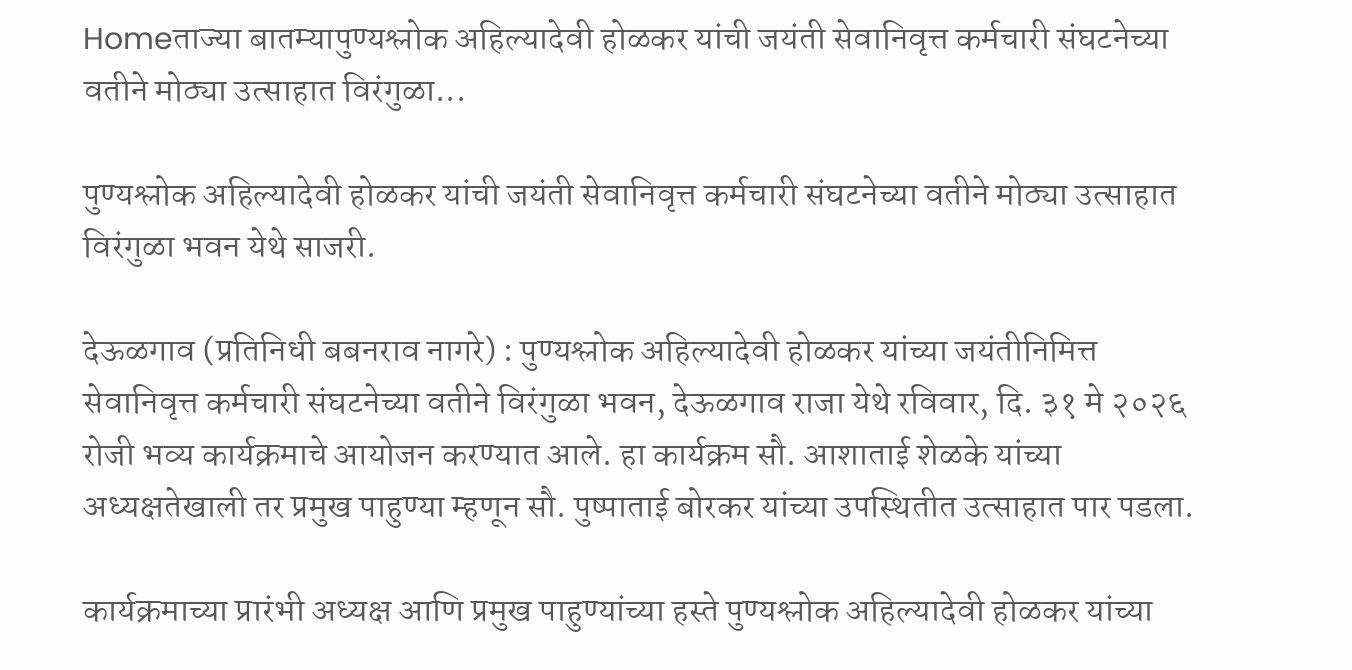Homeताज्या बातम्यापुण्यश्लोक अहिल्यादेवी होळकर यांची जयंती सेवानिवृत्त कर्मचारी संघटनेच्या वतीने मोठ्या उत्साहात विरंगुळा...

पुण्यश्लोक अहिल्यादेवी होळकर यांची जयंती सेवानिवृत्त कर्मचारी संघटनेच्या वतीने मोठ्या उत्साहात विरंगुळा भवन येथे साजरी.

देऊळगाव (प्रतिनिधी बबनराव नागरे) : पुण्यश्लोक अहिल्यादेवी होळकर यांच्या जयंतीनिमित्त सेवानिवृत्त कर्मचारी संघटनेच्या वतीने विरंगुळा भवन, देऊळगाव राजा येथे रविवार, दि. ३१ मे २०२६ रोजी भव्य कार्यक्रमाचे आयोजन करण्यात आले. हा कार्यक्रम सौ. आशाताई शेळके यांच्या अध्यक्षतेखाली तर प्रमुख पाहुण्या म्हणून सौ. पुष्पाताई बोरकर यांच्या उपस्थितीत उत्साहात पार पडला.

कार्यक्रमाच्या प्रारंभी अध्यक्ष आणि प्रमुख पाहुण्यांच्या हस्ते पुण्यश्लोक अहिल्यादेवी होळकर यांच्या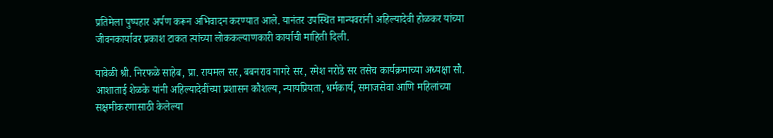प्रतिमेला पुष्पहार अर्पण करून अभिवादन करण्यात आले. यानंतर उपस्थित मान्यवरांनी अहिल्यादेवी होळकर यांच्या जीवनकार्यावर प्रकाश टाकत त्यांच्या लोककल्याणकारी कार्याची माहिती दिली.

यावेळी श्री. निरफळे साहेब, प्रा. रायमल सर, बबनराव नागरे सर, रमेश नरोडे सर तसेच कार्यक्रमाच्या अध्यक्षा सौ. आशाताई शेळके यांनी अहिल्यादेवींच्या प्रशासन कौशल्य, न्यायप्रियता, धर्मकार्य, समाजसेवा आणि महिलांच्या सक्षमीकरणासाठी केलेल्या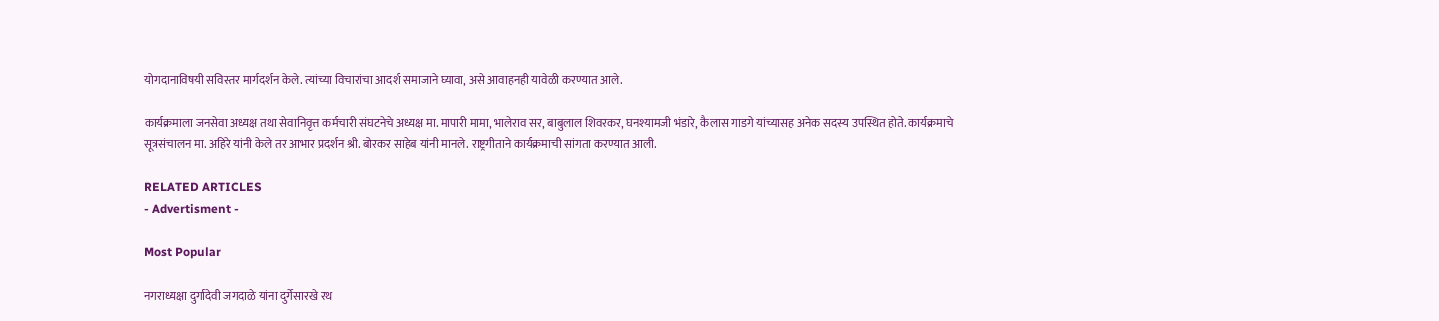योगदानाविषयी सविस्तर मार्गदर्शन केले. त्यांच्या विचारांचा आदर्श समाजाने घ्यावा, असे आवाहनही यावेळी करण्यात आले.

कार्यक्रमाला जनसेवा अध्यक्ष तथा सेवानिवृत्त कर्मचारी संघटनेचे अध्यक्ष मा. मापारी मामा, भालेराव सर, बाबुलाल शिवरकर, घनश्यामजी भंडारे, कैलास गाडगे यांच्यासह अनेक सदस्य उपस्थित होते. कार्यक्रमाचे सूत्रसंचालन मा. अहिरे यांनी केले तर आभार प्रदर्शन श्री. बोरकर साहेब यांनी मानले. राष्ट्रगीताने कार्यक्रमाची सांगता करण्यात आली.

RELATED ARTICLES
- Advertisment -

Most Popular

नगराध्यक्षा दुर्गादेवी जगदाळे यांना दुर्गेसारखे रथ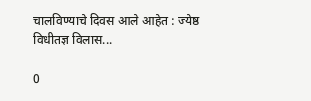चालविण्याचे दिवस आले आहेत : ज्येष्ठ विधीतज्ञ विलास...

0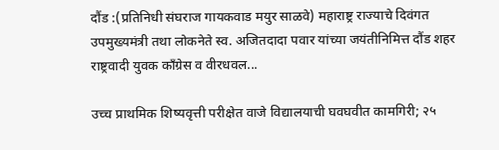दौंड :(प्रतिनिधी संघराज गायकवाड मयुर साळवे) महाराष्ट्र राज्याचे दिवंगत उपमुख्यमंत्री तथा लोकनेते स्व. अजितदादा पवार यांच्या जयंतीनिमित्त दौंड शहर राष्ट्रवादी युवक काँग्रेस व वीरधवल...

उच्च प्राथमिक शिष्यवृत्ती परीक्षेत वाजे विद्यालयाची घवघवीत कामगिरी; २५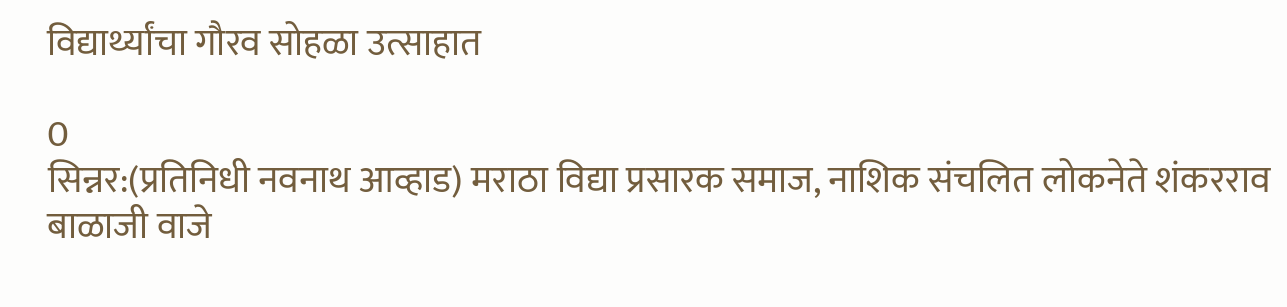विद्यार्थ्यांचा गौरव सोहळा उत्साहात

0
सिन्नर:(प्रतिनिधी नवनाथ आव्हाड) मराठा विद्या प्रसारक समाज, नाशिक संचलित लोकनेते शंकरराव बाळाजी वाजे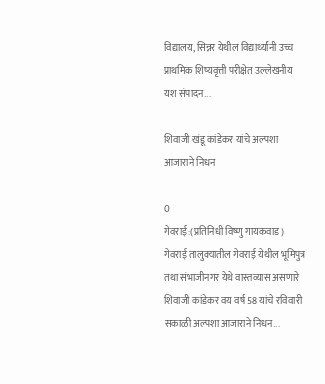विद्यालय, सिन्नर येथील विद्यार्थ्यांनी उच्च प्राथमिक शिष्यवृत्ती परीक्षेत उल्लेखनीय यश संपादन...

शिवाजी खंडू कांडेकर यांचे अल्पशा आजाराने निधन

0
गेवराई:(प्रतिनिधी विष्णु गायकवाड)  गेवराई तालुक्यातील गेवराई येथील भूमिपुत्र तथा संभाजीनगर येथे वास्तव्यास असणारे शिवाजी कांडेकर वय वर्ष 58 यांचे रविवारी सकाळी अल्पशा आजाराने निधन...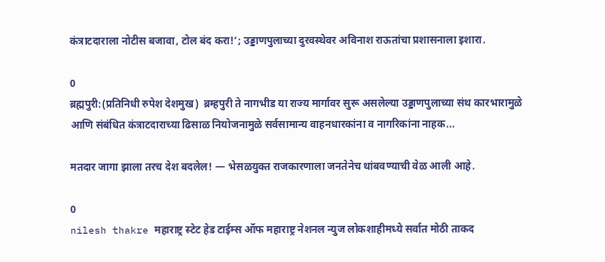कंत्राटदाराला नोटीस बजावा, टोल बंद करा!’; उड्डाणपुलाच्या दुरवस्थेवर अविनाश राऊतांचा प्रशासनाला इशारा.

0
ब्रह्मपुरी:(प्रतिनिधी रुपेश देशमुख)  ब्रम्हपुरी ते नागभीड या राज्य मार्गावर सुरू असलेल्या उड्डाणपुलाच्या संथ कारभारामुळे आणि संबंधित कंत्राटदाराच्या ढिसाळ नियोजनामुळे सर्वसामान्य वाहनधारकांना व नागरिकांना नाहक...

मतदार जागा झाला तरच देश बदलेल! — भेसळयुक्त राजकारणाला जनतेनेच थांबवण्याची वेळ आली आहे.

0
nilesh thakre महाराष्ट्र स्टेट हेड टाईम्स ऑफ महाराष्ट्र नेशनल न्युज लोकशाहीमध्ये सर्वात मोठी ताकद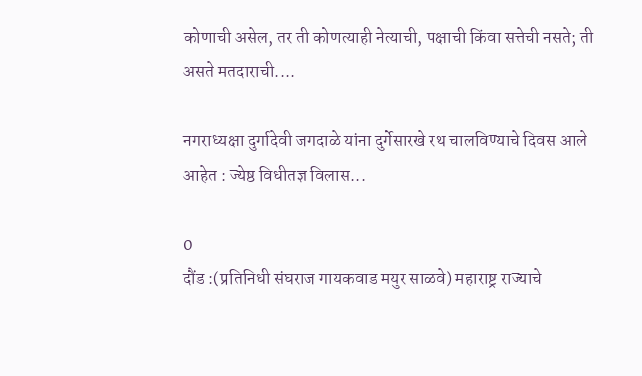कोणाची असेल, तर ती कोणत्याही नेत्याची, पक्षाची किंवा सत्तेची नसते; ती असते मतदाराची....

नगराध्यक्षा दुर्गादेवी जगदाळे यांना दुर्गेसारखे रथ चालविण्याचे दिवस आले आहेत : ज्येष्ठ विधीतज्ञ विलास...

0
दौंड :(प्रतिनिधी संघराज गायकवाड मयुर साळवे) महाराष्ट्र राज्याचे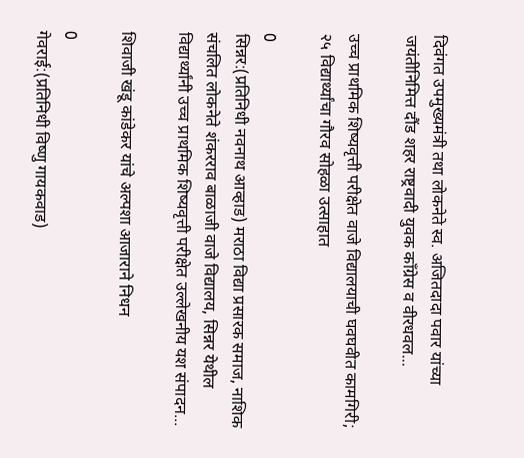दिवंगत उपमुख्यमंत्री तथा लोकनेते स्व. अजितदादा पवार यांच्या जयंतीनिमित्त दौंड शहर राष्ट्रवादी युवक काँग्रेस व वीरधवल...

उच्च प्राथमिक शिष्यवृत्ती परीक्षेत वाजे विद्यालयाची घवघवीत कामगिरी; २५ विद्यार्थ्यांचा गौरव सोहळा उत्साहात

0
सिन्नर:(प्रतिनिधी नवनाथ आव्हाड) मराठा विद्या प्रसारक समाज, नाशिक संचलित लोकनेते शंकरराव बाळाजी वाजे विद्यालय, सिन्नर येथील विद्यार्थ्यांनी उच्च प्राथमिक शिष्यवृत्ती परीक्षेत उल्लेखनीय यश संपादन...

शिवाजी खंडू कांडेकर यांचे अल्पशा आजाराने निधन

0
गेवराई:(प्रतिनिधी विष्णु गायकवाड)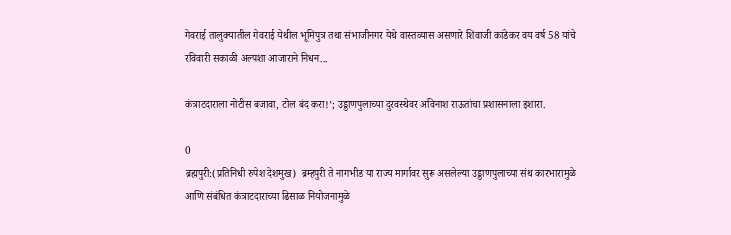गेवराई तालुक्यातील गेवराई येथील भूमिपुत्र तथा संभाजीनगर येथे वास्तव्यास असणारे शिवाजी कांडेकर वय वर्ष 58 यांचे रविवारी सकाळी अल्पशा आजाराने निधन...

कंत्राटदाराला नोटीस बजावा, टोल बंद करा!’; उड्डाणपुलाच्या दुरवस्थेवर अविनाश राऊतांचा प्रशासनाला इशारा.

0
ब्रह्मपुरी:(प्रतिनिधी रुपेश देशमुख)  ब्रम्हपुरी ते नागभीड या राज्य मार्गावर सुरू असलेल्या उड्डाणपुलाच्या संथ कारभारामुळे आणि संबंधित कंत्राटदाराच्या ढिसाळ नियोजनामुळे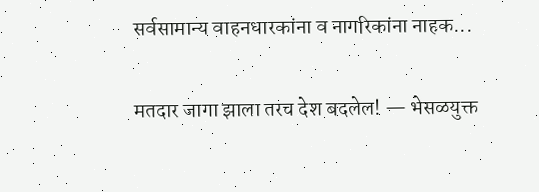सर्वसामान्य वाहनधारकांना व नागरिकांना नाहक...

मतदार जागा झाला तरच देश बदलेल! — भेसळयुक्त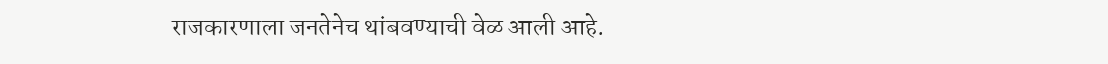राजकारणाला जनतेनेच थांबवण्याची वेळ आली आहे.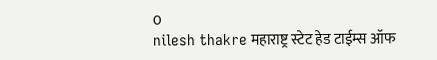0
nilesh thakre महाराष्ट्र स्टेट हेड टाईम्स ऑफ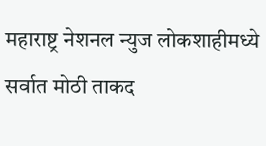महाराष्ट्र नेशनल न्युज लोकशाहीमध्ये सर्वात मोठी ताकद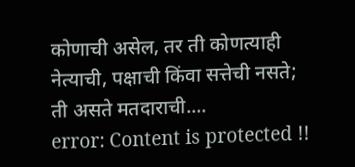कोणाची असेल, तर ती कोणत्याही नेत्याची, पक्षाची किंवा सत्तेची नसते; ती असते मतदाराची....
error: Content is protected !!